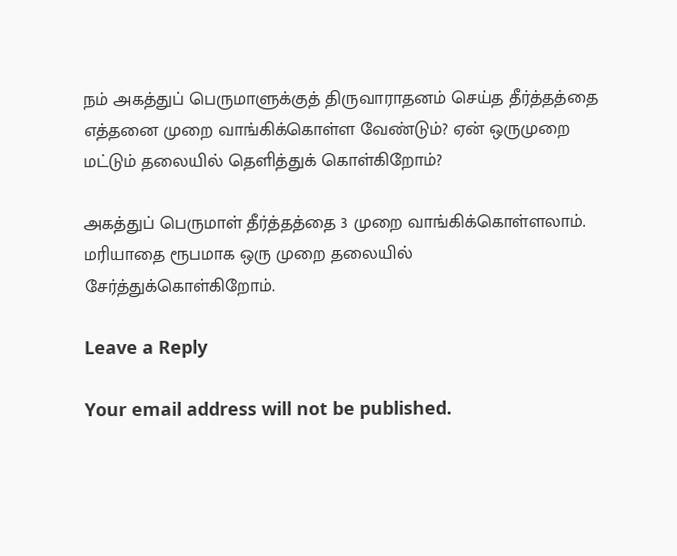நம் அகத்துப் பெருமாளுக்குத் திருவாராதனம் செய்த தீர்த்தத்தை எத்தனை முறை வாங்கிக்கொள்ள வேண்டும்? ஏன் ஒருமுறை மட்டும் தலையில் தெளித்துக் கொள்கிறோம்?

அகத்துப் பெருமாள் தீர்த்தத்தை 3 முறை வாங்கிக்கொள்ளலாம். மரியாதை ரூபமாக ஒரு முறை தலையில் சேர்த்துக்கொள்கிறோம்.

Leave a Reply

Your email address will not be published.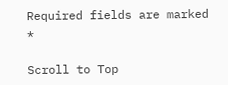Required fields are marked *

Scroll to Top